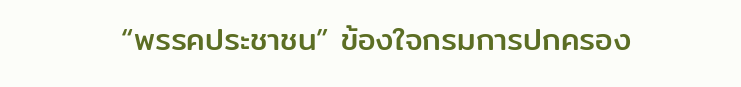“พรรคประชาชน” ข้องใจกรมการปกครอง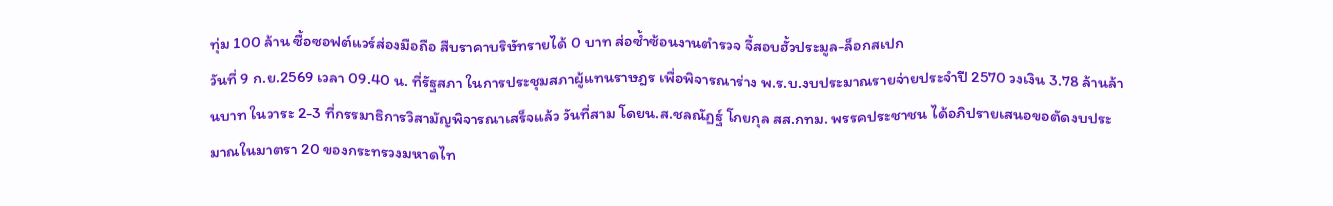ทุ่ม 100 ล้าน ซื้อซอฟต์แวร์ส่องมือถือ สืบราคาบริษัทรายได้ 0 บาท ส่อซ้ำซ้อนงานตำรวจ จี้สอบฮั้วประมูล-ล็อกสเปก
วันที่ 9 ก.ย.2569 เวลา 09.40 น. ที่รัฐสภา ในการประชุมสภาผู้แทนราษฎร เพื่อพิจารณาร่าง พ.ร.บ.งบประมาณรายจ่ายประจำปี 2570 วงเงิน 3.78 ล้านล้านบาท ในวาระ 2-3 ที่กรรมาธิการวิสามัญพิจารณาเสร็จแล้ว วันที่สาม โดยน.ส.ชลณัฏฐ์ โกยกุล สส.กทม. พรรคประชาชน ได้อภิปรายเสนอขอตัดงบประมาณในมาตรา 20 ของกระทรวงมหาดไท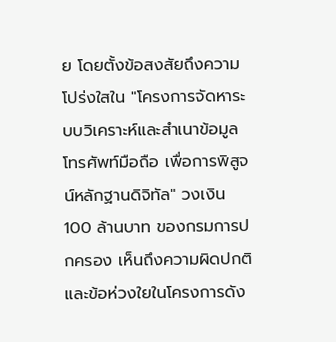ย โดยตั้งข้อสงสัยถึงความโปร่งใสใน "โครงการจัดหาระบบวิเคราะห์และสำเนาข้อมูลโทรศัพท์มือถือ เพื่อการพิสูจน์หลักฐานดิจิทัล" วงเงิน 100 ล้านบาท ของกรมการปกครอง เห็นถึงความผิดปกติและข้อห่วงใยในโครงการดัง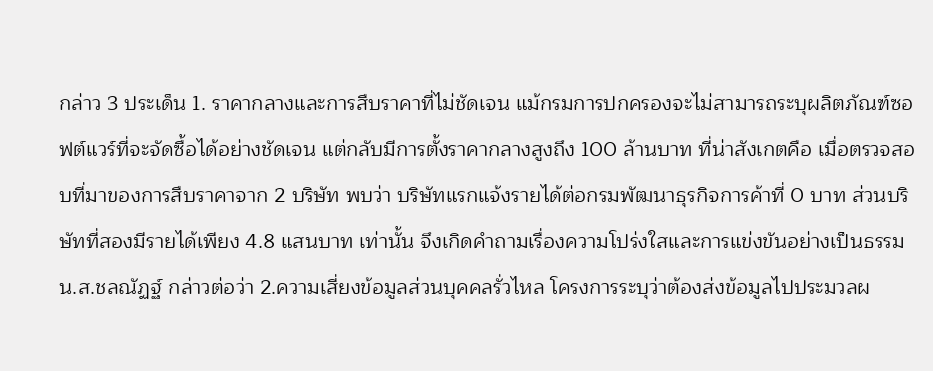กล่าว 3 ประเด็น 1. ราคากลางและการสืบราคาที่ไม่ชัดเจน แม้กรมการปกครองจะไม่สามารถระบุผลิตภัณฑ์ซอฟต์แวร์ที่จะจัดซื้อได้อย่างชัดเจน แต่กลับมีการตั้งราคากลางสูงถึง 100 ล้านบาท ที่น่าสังเกตคือ เมื่อตรวจสอบที่มาของการสืบราคาจาก 2 บริษัท พบว่า บริษัทแรกแจ้งรายได้ต่อกรมพัฒนาธุรกิจการค้าที่ 0 บาท ส่วนบริษัทที่สองมีรายได้เพียง 4.8 แสนบาท เท่านั้น จึงเกิดคำถามเรื่องความโปร่งใสและการแข่งขันอย่างเป็นธรรม
น.ส.ชลณัฏฐ์ กล่าวต่อว่า 2.ความเสี่ยงข้อมูลส่วนบุคคลรั่วไหล โครงการระบุว่าต้องส่งข้อมูลไปประมวลผ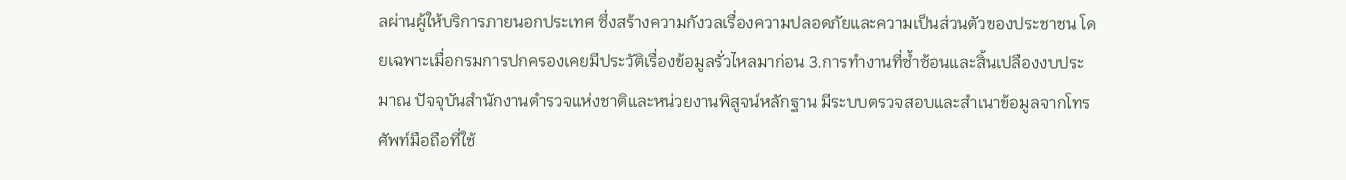ลผ่านผู้ให้บริการภายนอกประเทศ ซึ่งสร้างความกังวลเรื่องความปลอดภัยและความเป็นส่วนตัวของประชาชน โดยเฉพาะเมื่อกรมการปกครองเคยมีประวัติเรื่องข้อมูลรั่วไหลมาก่อน 3.การทำงานที่ซ้ำซ้อนและสิ้นเปลืองงบประมาณ ปัจจุบันสำนักงานตำรวจแห่งชาติและหน่วยงานพิสูจน์หลักฐาน มีระบบตรวจสอบและสำเนาข้อมูลจากโทรศัพท์มือถือที่ใช้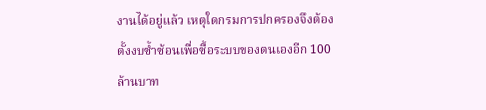งานได้อยู่แล้ว เหตุใดกรมการปกครองจึงต้องตั้งงบซ้ำซ้อนเพื่อซื้อระบบของตนเองอีก 100 ล้านบาท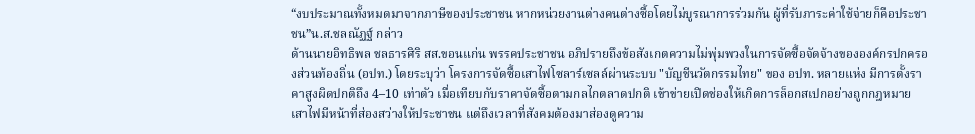“งบประมาณทั้งหมดมาจากภาษีของประชาชน หากหน่วยงานต่างคนต่างซื้อโดยไม่บูรณาการร่วมกัน ผู้ที่รับภาระค่าใช้จ่ายก็คือประชาชน”น.ส.ชลณัฏฐ์ กล่าว
ด้านนายอิทธิพล ชลธารศิริ สส.ขอนแก่น พรรคประชาชน อภิปรายถึงข้อสังเกตความไม่พุ่มพวงในการจัดซื้อจัดจ้างขององค์กรปกครองส่วนท้องถิ่น (อปท.) โดยระบุว่า โครงการจัดซื้อเสาไฟโซลาร์เซลล์ผ่านระบบ "บัญชีนวัตกรรมไทย" ของ อปท. หลายแห่ง มีการตั้งราคาสูงผิดปกติถึง 4–10 เท่าตัว เมื่อเทียบกับราคาจัดซื้อตามกลไกตลาดปกติ เข้าข่ายเปิดช่องให้เกิดการล็อกสเปกอย่างถูกกฎหมาย เสาไฟมีหน้าที่ส่องสว่างให้ประชาชน แต่ถึงเวลาที่สังคมต้องมาส่องดูความ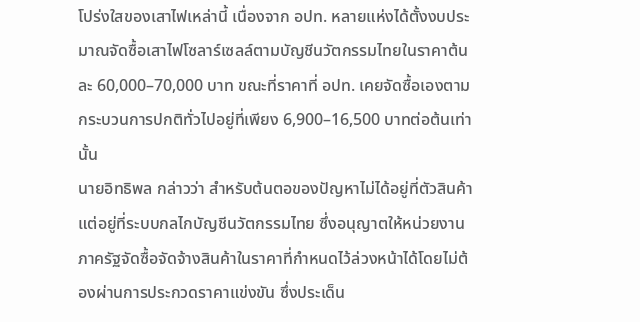โปร่งใสของเสาไฟเหล่านี้ เนื่องจาก อปท. หลายแห่งได้ตั้งงบประมาณจัดซื้อเสาไฟโซลาร์เซลล์ตามบัญชีนวัตกรรมไทยในราคาต้นละ 60,000–70,000 บาท ขณะที่ราคาที่ อปท. เคยจัดซื้อเองตามกระบวนการปกติทั่วไปอยู่ที่เพียง 6,900–16,500 บาทต่อต้นเท่านั้น
นายอิทธิพล กล่าวว่า สำหรับต้นตอของปัญหาไม่ได้อยู่ที่ตัวสินค้า แต่อยู่ที่ระบบกลไกบัญชีนวัตกรรมไทย ซึ่งอนุญาตให้หน่วยงานภาครัฐจัดซื้อจัดจ้างสินค้าในราคาที่กำหนดไว้ล่วงหน้าได้โดยไม่ต้องผ่านการประกวดราคาแข่งขัน ซึ่งประเด็น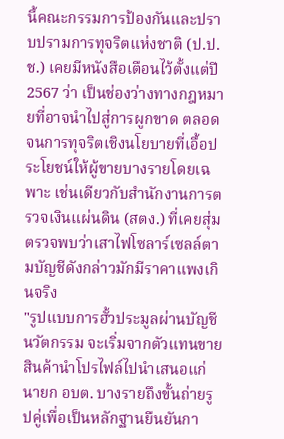นี้คณะกรรมการป้องกันและปราบปรามการทุจริตแห่งชาติ (ป.ป.ช.) เคยมีหนังสือเตือนไว้ตั้งแต่ปี 2567 ว่า เป็นช่องว่างทางกฎหมายที่อาจนำไปสู่การผูกขาด ตลอดจนการทุจริตเชิงนโยบายที่เอื้อประโยชน์ให้ผู้ขายบางรายโดยเฉพาะ เช่นเดียวกับสำนักงานการตรวจเงินแผ่นดิน (สตง.) ที่เคยสุ่มตรวจพบว่าเสาไฟโซลาร์เซลล์ตามบัญชีดังกล่าวมักมีราคาแพงเกินจริง
"รูปแบบการฮั้วประมูลผ่านบัญชีนวัตกรรม จะเริ่มจากตัวแทนขายสินค้านำโปรไฟล์ไปนำเสนอแก่นายก อบต. บางรายถึงขั้นถ่ายรูปคู่เพื่อเป็นหลักฐานยืนยันกา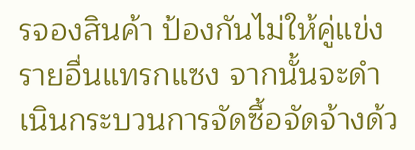รจองสินค้า ป้องกันไม่ให้คู่แข่งรายอื่นแทรกแซง จากนั้นจะดำเนินกระบวนการจัดซื้อจัดจ้างด้ว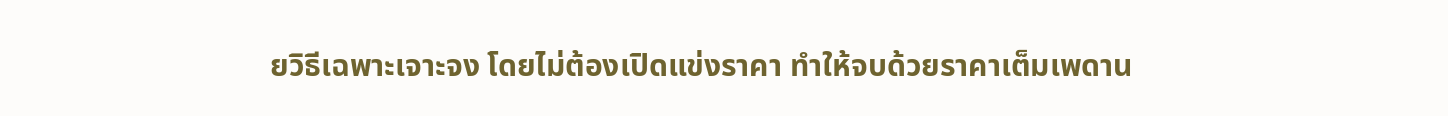ยวิธีเฉพาะเจาะจง โดยไม่ต้องเปิดแข่งราคา ทำให้จบด้วยราคาเต็มเพดาน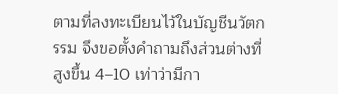ตามที่ลงทะเบียนไว้ในบัญชีนวัตกรรม จึงขอตั้งคำถามถึงส่วนต่างที่สูงขึ้น 4–10 เท่าว่ามีกา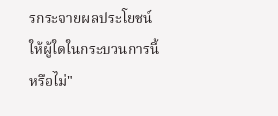รกระจายผลประโยชน์ให้ผู้ใดในกระบวนการนี้หรือไม่"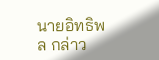นายอิทธิพล กล่าว